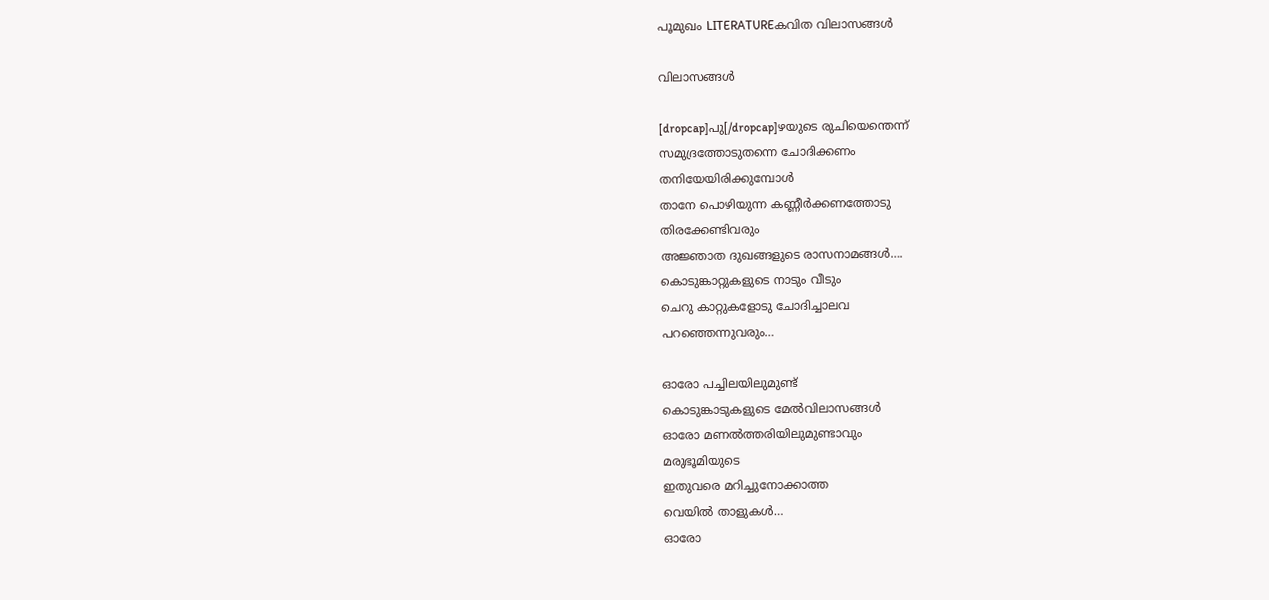പൂമുഖം LITERATUREകവിത വിലാസങ്ങള്‍

വിലാസങ്ങള്‍

[dropcap]പു[/dropcap]ഴയുടെ രുചിയെന്തെന്ന്
സമുദ്രത്തോടുതന്നെ ചോദിക്കണം
തനിയേയിരിക്കുമ്പോള്‍
താനേ പൊഴിയുന്ന കണ്ണീര്‍ക്കണത്തോടു
തിരക്കേണ്ടിവരും
അജ്ഞാത ദുഖങ്ങളുടെ രാസനാമങ്ങള്‍….
കൊടുങ്കാറ്റുകളുടെ നാടും വീടും
ചെറു കാറ്റുകളോടു ചോദിച്ചാലവ
പറഞ്ഞെന്നുവരും…

ഓരോ പച്ചിലയിലുമുണ്ട്
കൊടുങ്കാടുകളുടെ മേല്‍വിലാസങ്ങള്‍
ഓരോ മണല്‍ത്തരിയിലുമുണ്ടാവും
മരുഭൂമിയുടെ
ഇതുവരെ മറിച്ചുനോക്കാത്ത
വെയില്‍ താളുകള്‍…
ഓരോ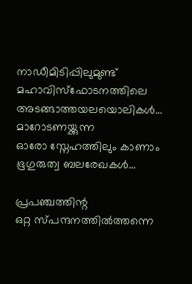നാഡീമിടിപ്പിലുമുണ്ട്
മഹാവിസ്ഫോടനത്തിലെ
അടങ്ങാത്തയലയൊലികള്‍…
മാറോടണയ്ക്കുന്ന
ഓരോ സ്നേഹത്തിലും കാണാം
ഭൂഗുരുത്വ ബലരേഖകള്‍…

പ്രപഞ്ചത്തിന്റ
ഒറ്റ സ്പന്ദനത്തില്‍ത്തന്നെ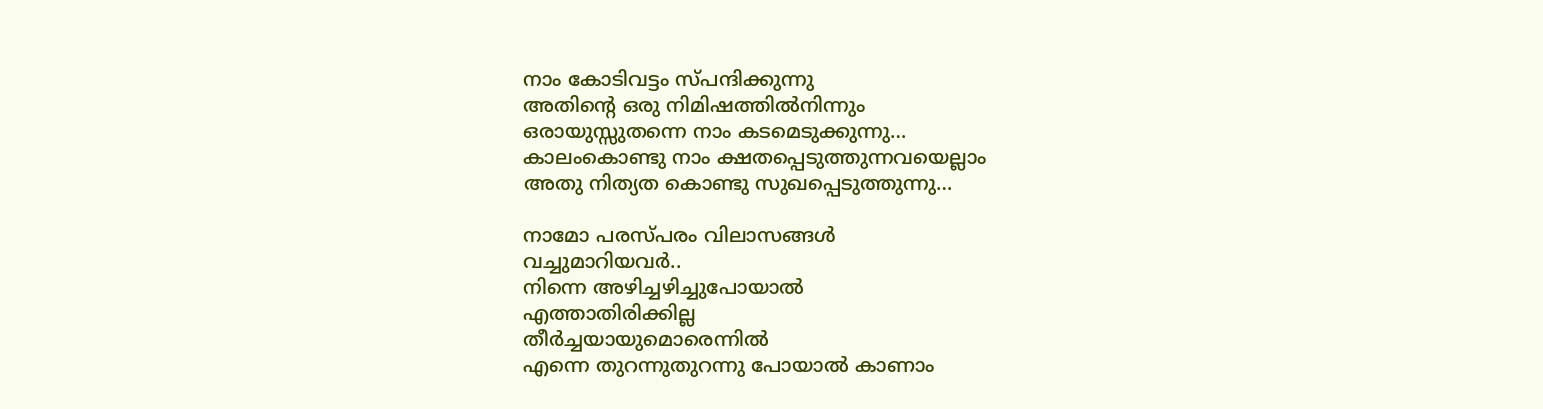നാം കോടിവട്ടം സ്പന്ദിക്കുന്നു
അതിന്റെ ഒരു നിമിഷത്തില്‍നിന്നും
ഒരായുസ്സുതന്നെ നാം കടമെടുക്കുന്നു…
കാലംകൊണ്ടു നാം ക്ഷതപ്പെടുത്തുന്നവയെല്ലാം
അതു നിത്യത കൊണ്ടു സുഖപ്പെടുത്തുന്നു…

നാമോ പരസ്പരം വിലാസങ്ങള്‍
വച്ചുമാറിയവര്‍..
നിന്നെ അഴിച്ചഴിച്ചുപോയാല്‍
എത്താതിരിക്കില്ല
തീര്‍ച്ചയായുമൊരെന്നില്‍
എന്നെ തുറന്നുതുറന്നു പോയാല്‍ കാണാം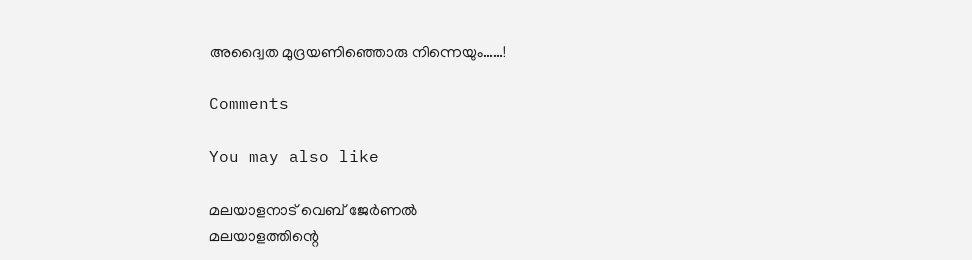അദ്വൈത മുദ്രയണിഞ്ഞൊരു നിന്നെയും……!

Comments

You may also like

മലയാളനാട് വെബ് ജേർണൽ
മലയാളത്തിന്റെ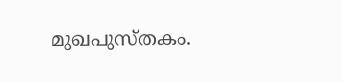മുഖപുസ്തകം.